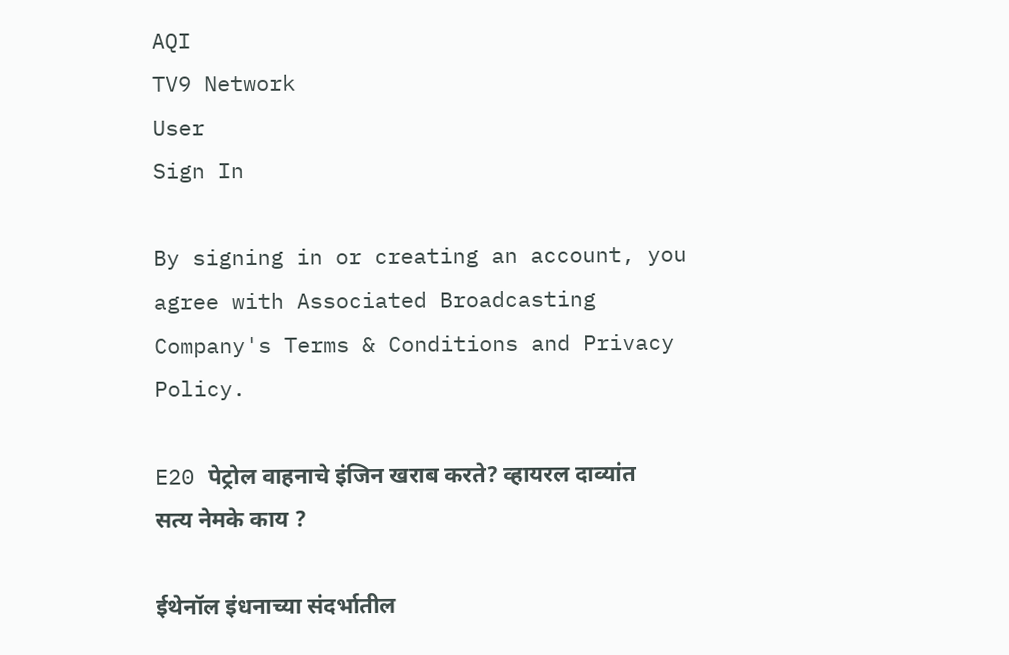AQI
TV9 Network
User
Sign In

By signing in or creating an account, you agree with Associated Broadcasting Company's Terms & Conditions and Privacy Policy.

E20 पेट्रोल वाहनाचे इंजिन खराब करते? व्हायरल दाव्यांत सत्य नेमके काय ?

ईथेनॉल इंधनाच्या संदर्भातील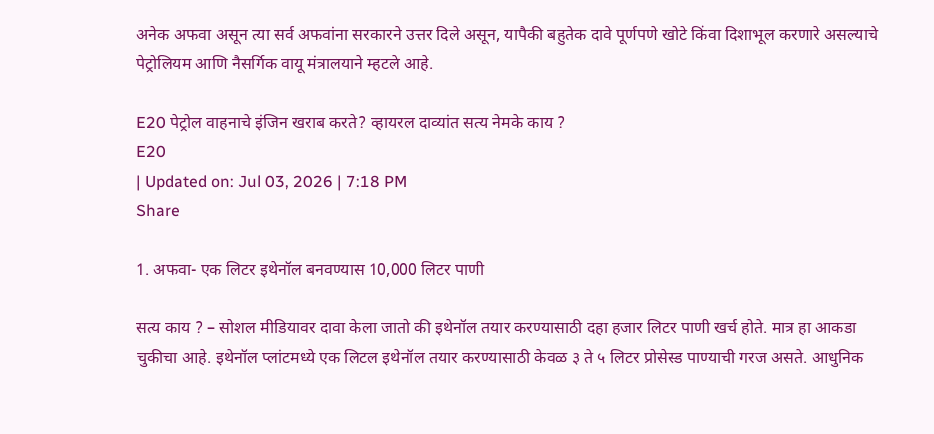अनेक अफवा असून त्या सर्व अफवांना सरकारने उत्तर दिले असून, यापैकी बहुतेक दावे पूर्णपणे खोटे किंवा दिशाभूल करणारे असल्याचे पेट्रोलियम आणि नैसर्गिक वायू मंत्रालयाने म्हटले आहे.

E20 पेट्रोल वाहनाचे इंजिन खराब करते? व्हायरल दाव्यांत सत्य नेमके काय ?
E20
| Updated on: Jul 03, 2026 | 7:18 PM
Share

1. अफवा- एक लिटर इथेनॉल बनवण्यास 10,000 लिटर पाणी

सत्य काय ? – सोशल मीडियावर दावा केला जातो की इथेनॉल तयार करण्यासाठी दहा हजार लिटर पाणी खर्च होते. मात्र हा आकडा चुकीचा आहे. इथेनॉल प्लांटमध्ये एक लिटल इथेनॉल तयार करण्यासाठी केवळ ३ ते ५ लिटर प्रोसेस्ड पाण्याची गरज असते. आधुनिक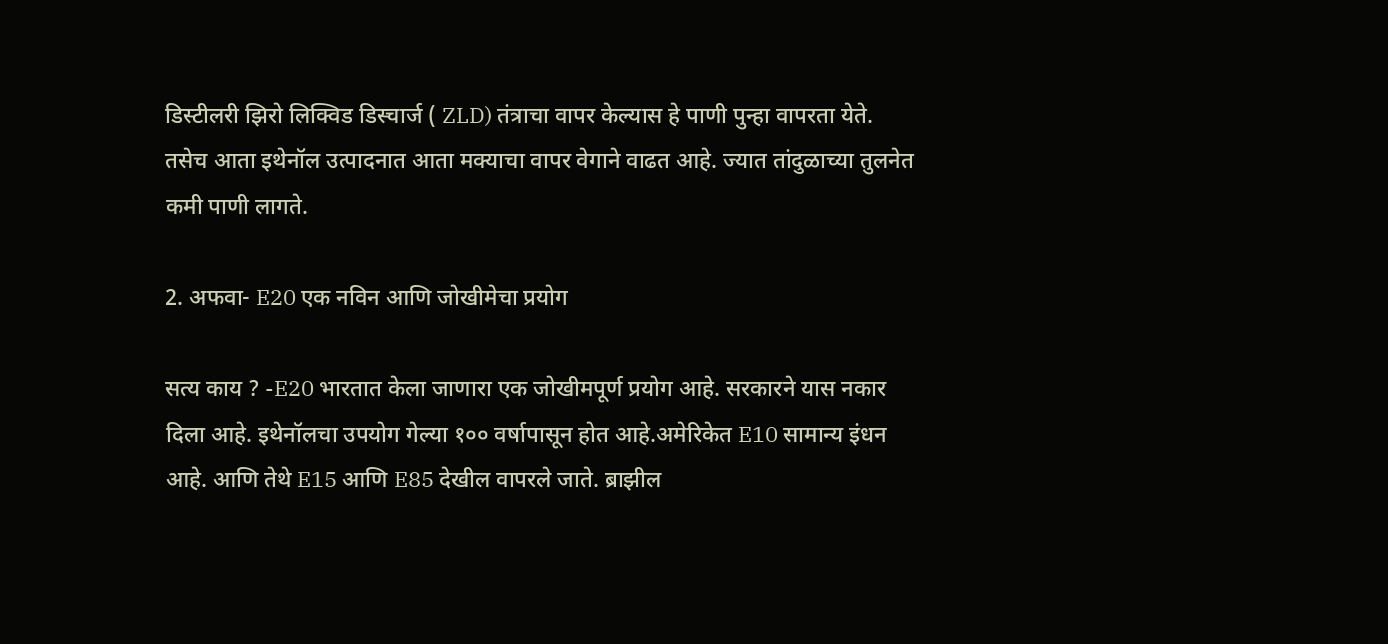डिस्टीलरी झिरो लिक्विड डिस्चार्ज ( ZLD) तंत्राचा वापर केल्यास हे पाणी पुन्हा वापरता येते. तसेच आता इथेनॉल उत्पादनात आता मक्याचा वापर वेगाने वाढत आहे. ज्यात तांदुळाच्या तुलनेत कमी पाणी लागते.

2. अफवा- E20 एक नविन आणि जोखीमेचा प्रयोग

सत्य काय ? -E20 भारतात केला जाणारा एक जोखीमपूर्ण प्रयोग आहे. सरकारने यास नकार दिला आहे. इथेनॉलचा उपयोग गेल्या १०० वर्षापासून होत आहे.अमेरिकेत E10 सामान्य इंधन आहे. आणि तेथे E15 आणि E85 देखील वापरले जाते. ब्राझील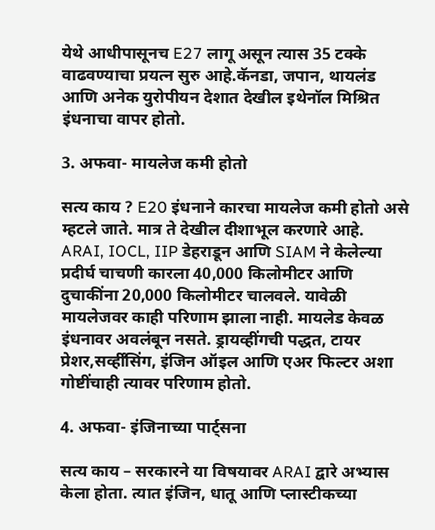येथे आधीपासूनच E27 लागू असून त्यास 35 टक्के वाढवण्याचा प्रयत्न सुरु आहे.कॅनडा, जपान, थायलंड आणि अनेक युरोपीयन देशात देखील इथेनॉल मिश्रित इंधनाचा वापर होतो.

3. अफवा- मायलेज कमी होतो

सत्य काय ? E20 इंधनाने कारचा मायलेज कमी होतो असे म्हटले जाते. मात्र ते देखील दीशाभूल करणारे आहे. ARAI, IOCL, IIP डेहराडून आणि SIAM ने केलेल्या प्रदीर्घ चाचणी कारला 40,000 किलोमीटर आणि दुचाकींना 20,000 किलोमीटर चालवले. यावेळी मायलेजवर काही परिणाम झाला नाही. मायलेड केवळ इंधनावर अवलंबून नसते. ड्रायव्हींगची पद्धत, टायर प्रेशर,सर्व्हींसिंग, इंजिन ऑइल आणि एअर फिल्टर अशा गोष्टींचाही त्यावर परिणाम होतो.

4. अफवा- इंजिनाच्या पार्ट्सना

सत्य काय – सरकारने या विषयावर ARAI द्वारे अभ्यास केला होता. त्यात इंजिन, धातू आणि प्लास्टीकच्या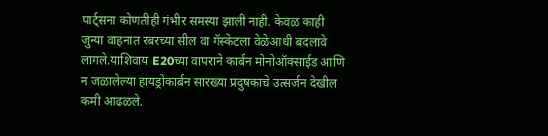पार्ट्सना कोणतीही गंभीर समस्या झाली नाही. केवळ काही जुन्या वाहनात रबरच्या सील वा गॅस्केटला वेळेआधी बदलावे लागले.याशिवाय E20च्या वापराने कार्बन मोनोऑक्साईड आणि न जळालेल्या हायड्रोकार्बन सारख्या प्रदुषकाचे उत्सर्जन देखील कमी आढळले.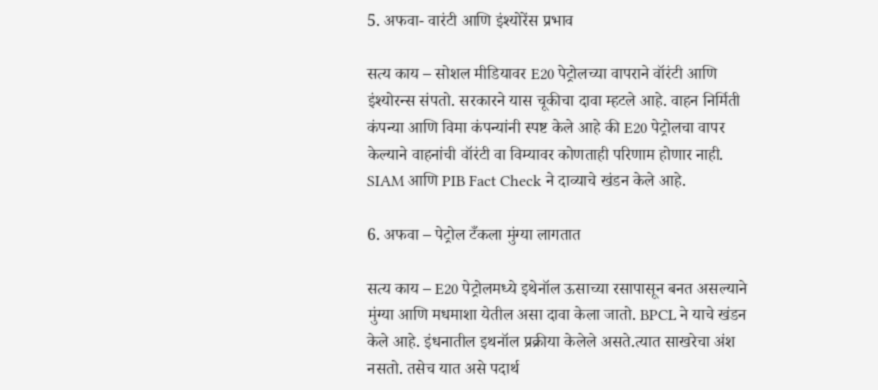5. अफवा- वारंटी आणि इंश्योरेंस प्रभाव

सत्य काय – सोशल मीडियावर E20 पेट्रोलच्या वापराने वॉरंटी आणि इंश्योरन्स संपतो. सरकारने यास चूकीचा दावा म्हटले आहे. वाहन निर्मिती कंपन्या आणि विमा कंपन्यांनी स्पष्ट केले आहे की E20 पेट्रोलचा वापर केल्याने वाहनांची वॉरंटी वा विम्यावर कोणताही परिणाम होणार नाही. SIAM आणि PIB Fact Check ने दाव्याचे खंडन केले आहे.

6. अफवा – पेट्रोल टँकला मुंग्या लागतात

सत्य काय – E20 पेट्रोलमध्ये इथेनॉल ऊसाच्या रसापासून बनत असल्याने मुंग्या आणि मधमाशा येतील असा दावा केला जातो. BPCL ने याचे खंडन केले आहे. इंधनातील इथनॉल प्रक्रीया केलेले असते.त्यात साखरेचा अंश नसतो. तसेच यात असे पदार्थ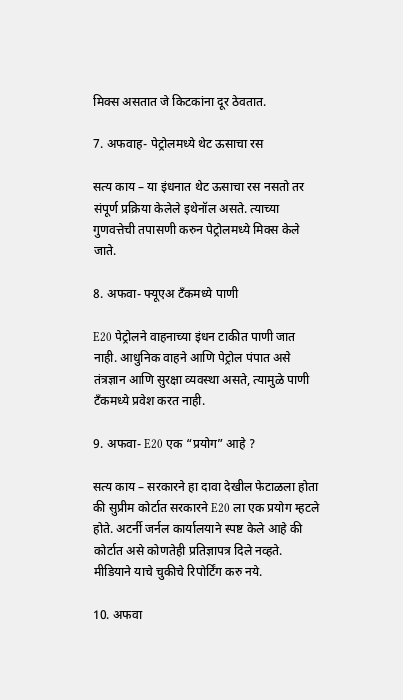मिक्स असतात जे किटकांना दूर ठेवतात.

7. अफवाह- पेट्रोलमध्ये थेट ऊसाचा रस

सत्य काय – या इंधनात थेट ऊसाचा रस नसतो तर संपूर्ण प्रक्रिया केलेले इथेनॉल असते. त्याच्या गुणवत्तेची तपासणी करुन पेट्रोलमध्ये मिक्स केले जाते.

8. अफवा- फ्यूएअ टँकमध्ये पाणी

E20 पेट्रोलने वाहनाच्या इंधन टाकीत पाणी जात नाही. आधुनिक वाहने आणि पेट्रोल पंपात असे तंत्रज्ञान आणि सुरक्षा व्यवस्था असते, त्यामुळे पाणी टँकमध्ये प्रवेश करत नाही.

9. अफवा- E20 एक “प्रयोग” आहे ?

सत्य काय – सरकारने हा दावा देखील फेटाळला होता की सुप्रीम कोर्टात सरकारने E20 ला एक प्रयोग म्हटले होते. अटर्नी जर्नल कार्यालयाने स्पष्ट केले आहे की कोर्टात असे कोणतेही प्रतिज्ञापत्र दिले नव्हते. मीडियाने याचे चुकीचे रिपोर्टिंग करु नये.

10. अफवा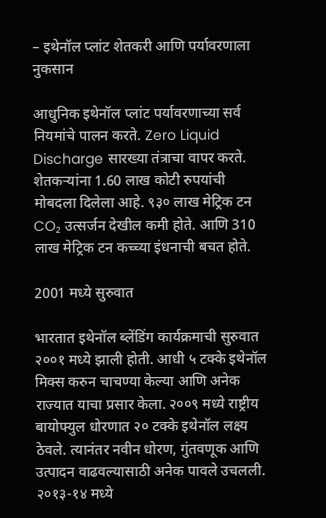– इथेनॉल प्लांट शेतकरी आणि पर्यावरणाला नुकसान

आधुनिक इथेनॉल प्लांट पर्यावरणाच्या सर्व नियमांचे पालन करते. Zero Liquid Discharge सारख्या तंत्राचा वापर करते. शेतकऱ्यांना 1.60 लाख कोटी रुपयांची मोबदला दिलेला आहे. ९३० लाख मेट्रिक टन CO₂ उत्सर्जन देखील कमी होते. आणि 310 लाख मेट्रिक टन कच्च्या इंधनाची बचत होते.

2001 मध्ये सुरुवात

भारतात इथेनॉल ब्लेंडिंग कार्यक्रमाची सुरुवात २००१ मध्ये झाली होती. आधी ५ टक्के इथेनॉल मिक्स करुन चाचण्या केल्या आणि अनेक राज्यात याचा प्रसार केला. २००९ मध्ये राष्ट्रीय बायोफ्युल धोरणात २० टक्के इथेनॉल लक्ष्य ठेवले. त्यानंतर नवीन धोरण, गुंतवणूक आणि उत्पादन वाढवल्यासाठी अनेक पावले उचलली. २०१३-१४ मध्ये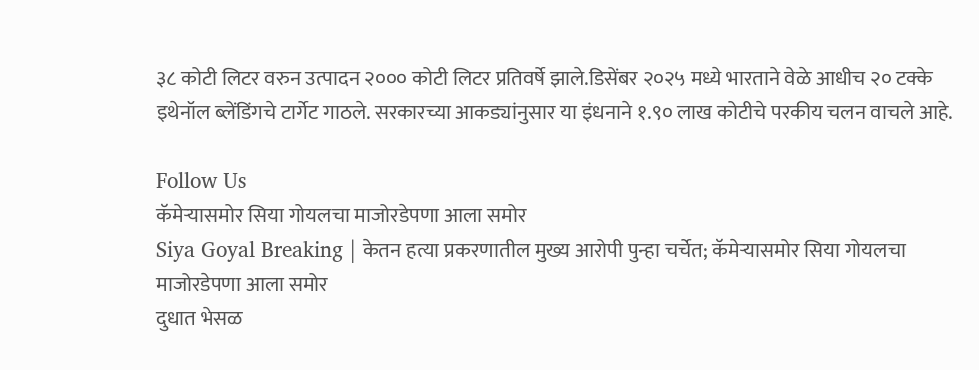३८ कोटी लिटर वरुन उत्पादन २००० कोटी लिटर प्रतिवर्षे झाले.डिसेंबर २०२५ मध्ये भारताने वेळे आधीच २० टक्के इथेनॉल ब्लेंडिंगचे टार्गेट गाठले. सरकारच्या आकड्यांनुसार या इंधनाने १.९० लाख कोटीचे परकीय चलन वाचले आहे.

Follow Us
कॅमेऱ्यासमोर सिया गोयलचा माजोरडेपणा आला समोर
Siya Goyal Breaking | केतन हत्या प्रकरणातील मुख्य आरोपी पुन्हा चर्चेत; कॅमेऱ्यासमोर सिया गोयलचा माजोरडेपणा आला समोर
दुधात भेसळ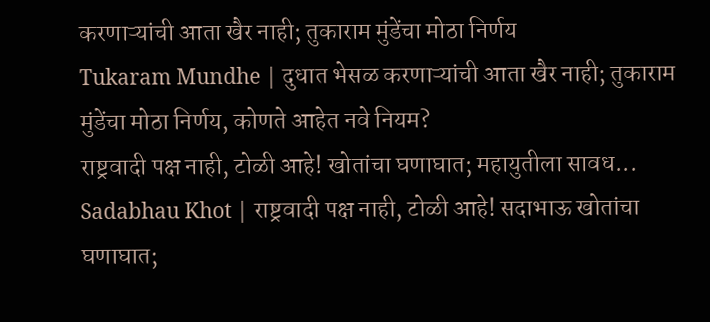करणाऱ्यांची आता खैर नाही; तुकाराम मुंडेंचा मोठा निर्णय
Tukaram Mundhe | दुधात भेसळ करणाऱ्यांची आता खैर नाही; तुकाराम मुंडेंचा मोठा निर्णय, कोणते आहेत नवे नियम?
राष्ट्रवादी पक्ष नाही, टोळी आहे! खोतांचा घणाघात; महायुतीला सावध...
Sadabhau Khot | राष्ट्रवादी पक्ष नाही, टोळी आहे! सदाभाऊ खोतांचा घणाघात;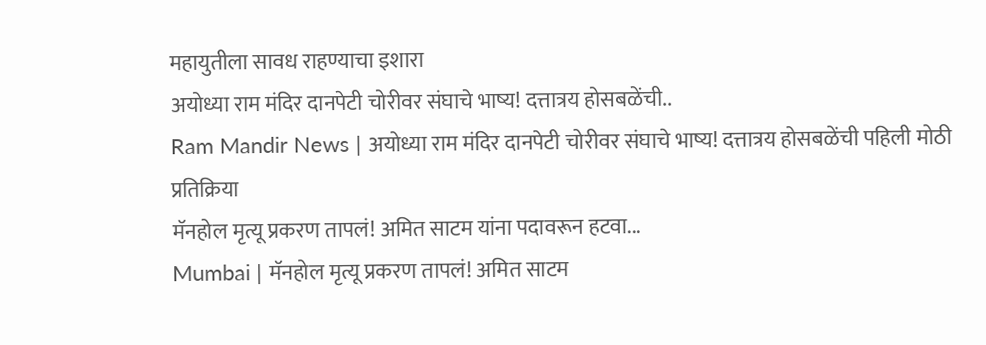महायुतीला सावध राहण्याचा इशारा
अयोध्या राम मंदिर दानपेटी चोरीवर संघाचे भाष्य! दत्तात्रय होसबळेंची..
Ram Mandir News | अयोध्या राम मंदिर दानपेटी चोरीवर संघाचे भाष्य! दत्तात्रय होसबळेंची पहिली मोठी प्रतिक्रिया
मॅनहोल मृत्यू प्रकरण तापलं! अमित साटम यांना पदावरून हटवा...
Mumbai | मॅनहोल मृत्यू प्रकरण तापलं! अमित साटम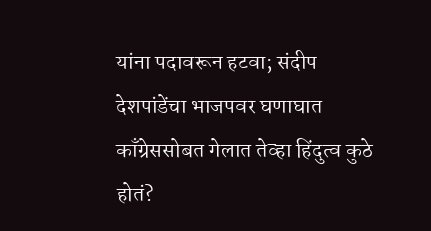यांना पदावरून हटवा; संदीप देशपांडेंचा भाजपवर घणाघात
काँग्रेससोबत गेलात तेव्हा हिंदुत्व कुठे होतं?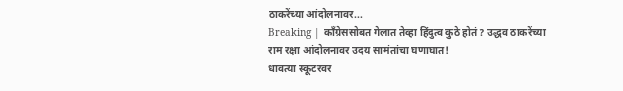ठाकरेंच्या आंदोलनावर...
Breaking | काँग्रेससोबत गेलात तेव्हा हिंदुत्व कुठे होतं? उद्धव ठाकरेंच्या राम रक्षा आंदोलनावर उदय सामंतांचा घणाघात!
धावत्या स्कूटरवर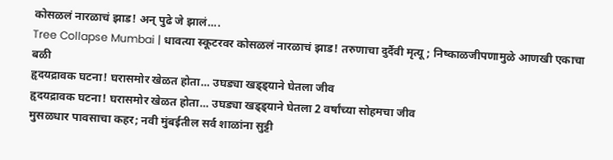कोसळलं नारळाचं झाड! अन् पुढे जे झालं....
Tree Collapse Mumbai | धावत्या स्कूटरवर कोसळलं नारळाचं झाड! तरुणाचा दुर्दैवी मृत्यू; निष्काळजीपणामुळे आणखी एकाचा बळी
हृदयद्रावक घटना! घरासमोर खेळत होता... उघड्या खड्ड्याने घेतला जीव
हृदयद्रावक घटना! घरासमोर खेळत होता... उघड्या खड्ड्याने घेतला 2 वर्षांच्या सोहमचा जीव
मुसळधार पावसाचा कहर; नवी मुंबईतील सर्व शाळांना सुट्टी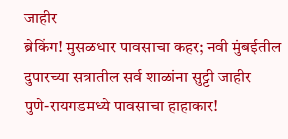जाहीर
ब्रेकिंग! मुसळधार पावसाचा कहर; नवी मुंबईतील दुपारच्या सत्रातील सर्व शाळांना सुट्टी जाहीर
पुणे-रायगडमध्ये पावसाचा हाहाकार!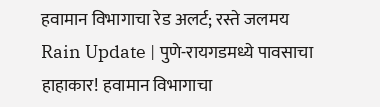हवामान विभागाचा रेड अलर्ट; रस्ते जलमय
Rain Update | पुणे-रायगडमध्ये पावसाचा हाहाकार! हवामान विभागाचा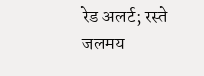रेड अलर्ट; रस्ते जलमय